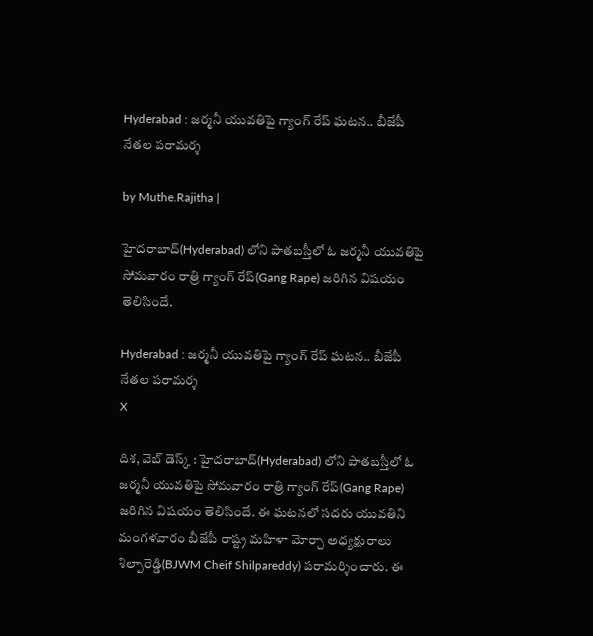Hyderabad : జర్మనీ యువతిపై గ్యాంగ్ రేప్ ఘటన.. బీజేపీ నేతల పరామర్శ

by Muthe.Rajitha |

హైదరాబాద్(Hyderabad) లోని పాతబస్తీలో ఓ జర్మనీ యువతిపై సోమవారం రాత్రి గ్యాంగ్ రేప్(Gang Rape) జరిగిన విషయం తెలిసిందే.

Hyderabad : జర్మనీ యువతిపై గ్యాంగ్ రేప్ ఘటన.. బీజేపీ నేతల పరామర్శ
X

దిశ, వెబ్ డెస్క్ : హైదరాబాద్(Hyderabad) లోని పాతబస్తీలో ఓ జర్మనీ యువతిపై సోమవారం రాత్రి గ్యాంగ్ రేప్(Gang Rape) జరిగిన విషయం తెలిసిందే. ఈ ఘటనలో సదరు యువతిని మంగళవారం బీజేపీ రాష్ట్ర మహిళా మోర్చా అధ్యక్షురాలు శిల్పారెడ్డి(BJWM Cheif Shilpareddy) పరామర్శించారు. ఈ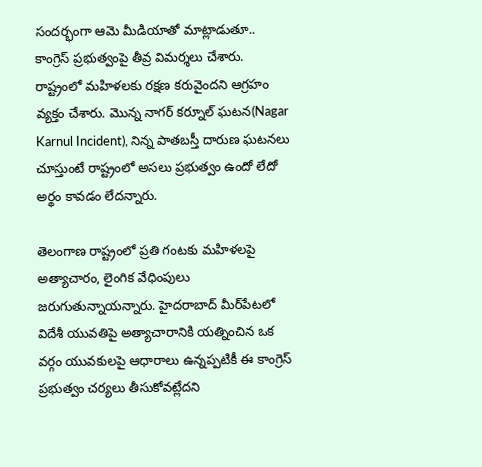సందర్భంగా ఆమె మీడియాతో మాట్లాడుతూ.. కాంగ్రెస్ ప్రభుత్వంపై తీవ్ర విమర్శలు చేశారు. రాష్ట్రంలో మహిళలకు రక్షణ కరువైందని ఆగ్రహం వ్యక్తం చేశారు. మొన్న నాగర్ కర్నూల్ ఘటన(Nagar Karnul Incident), నిన్న పాతబస్తీ దారుణ ఘటనలు చూస్తుంటే రాష్ట్రంలో అసలు ప్రభుత్వం ఉందో లేదో అర్థం కావడం లేదన్నారు.

తెలంగాణ రాష్ట్రంలో ప్రతి గంటకు మహిళలపై అత్యాచారం, లైంగిక వేధింపులు జరుగుతున్నాయన్నారు. హైదరాబాద్ మీర్‌పేటలో విదేశీ యువతిపై అత్యాచారానికి యత్నించిన ఒక వర్గం యువకులపై ఆధారాలు ఉన్నప్పటికీ ఈ కాంగ్రెస్ ప్రభుత్వం చర్యలు తీసుకోవట్లేదని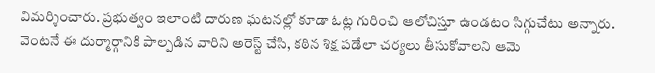విమర్శించారు. ప్రభుత్వం ఇలాంటి దారుణ ఘటనల్లో కూడా ఓట్ల గురించి ఆలోచిస్తూ ఉండటం సిగ్గుచేటు అన్నారు. వెంటనే ఈ దుర్మార్గానికి పాల్పడిన వారిని అరెస్ట్ చేసి, కఠిన శిక్ష పడేలా చర్యలు తీసుకోవాలని ఆమె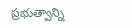ప్రభుత్వాన్ని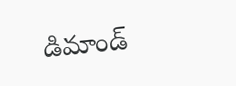డిమాండ్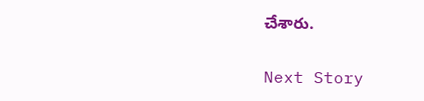చేశారు.

Next Story